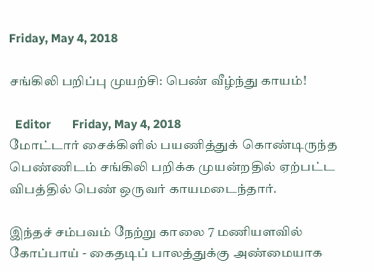Friday, May 4, 2018

சங்கிலி பறிப்பு முயற்சி: பெண் வீழ்ந்து காயம்!

  Editor       Friday, May 4, 2018
மோட்டார் சைக்கிளில் பயணித்துக் கொண்டிருந்த பெண்ணிடம் சங்கிலி பறிக்க முயன்றதில் ஏற்பட்ட விபத்தில் பெண் ஒருவர் காயமடைந்தார்.

இந்தச் சம்பவம் நேற்று காலை 7 மணியளவில் கோப்பாய் - கைதடிப் பாலத்துக்கு அண்மையாக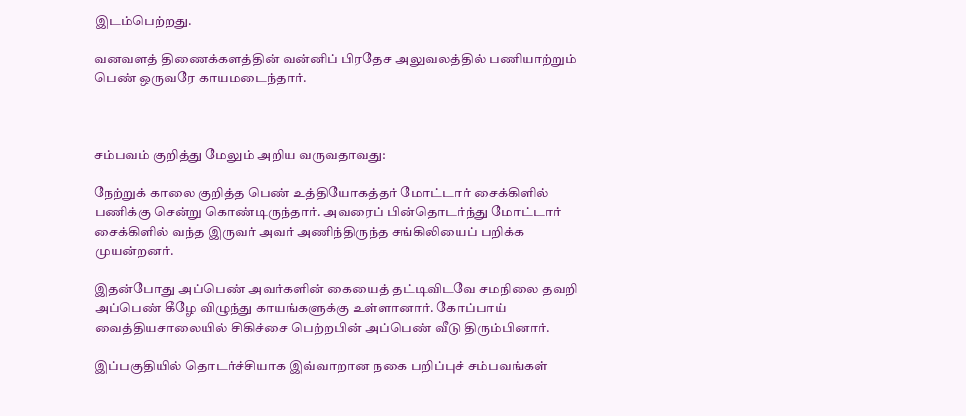இடம்பெற்றது.

வனவளத் திணைக்களத்தின் வன்னிப் பிரதேச அலுவலத்தில் பணியாற்றும் பெண் ஒருவரே காயமடைந்தார்.



சம்பவம் குறித்து மேலும் அறிய வருவதாவது:

நேற்றுக் காலை குறித்த பெண் உத்தியோகத்தர் மோட்டார் சைக்கிளில் பணிக்கு சென்று கொண்டிருந்தார். அவரைப் பின்தொடர்ந்து மோட்டார் சைக்கிளில் வந்த இருவர் அவர் அணிந்திருந்த சங்கிலியைப் பறிக்க முயன்றனர்.

இதன்போது அப்பெண் அவர்களின் கையைத் தட்டிவிடவே சமநிலை தவறி அப்பெண் கீழே விழுந்து காயங்களுக்கு உள்ளானார். கோப்பாய் வைத்தியசாலையில் சிகிச்சை பெற்றபின் அப்பெண் வீடு திரும்பினார்.

இப்பகுதியில் தொடர்ச்சியாக இவ்வாறான நகை பறிப்புச் சம்பவங்கள்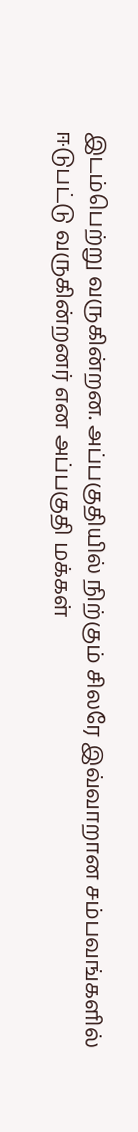இடம்பெற்று வருகின்றன. அப்பகுதியில் நிற்கும் சிலரே இவ்வாறான சம்பவங்களில் ஈடுபட்டு வருகின்றனர் என அப்பகுதி மக்கள்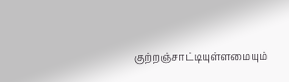குற்றஞ்சாட்டியுள்ளமையும்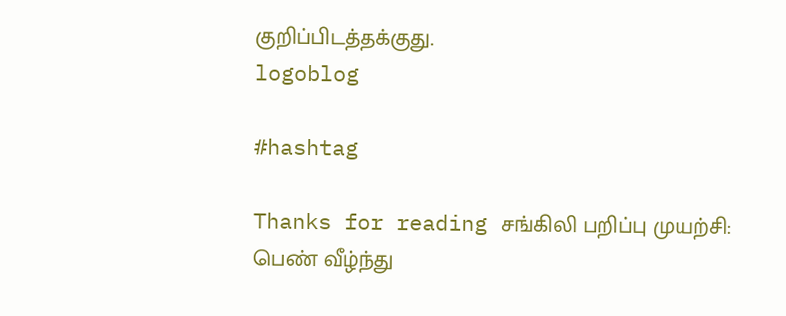குறிப்பிடத்தக்குது.
logoblog

#hashtag

Thanks for reading சங்கிலி பறிப்பு முயற்சி: பெண் வீழ்ந்து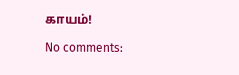காயம்!

No comments: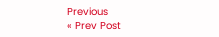Previous
« Prev Post